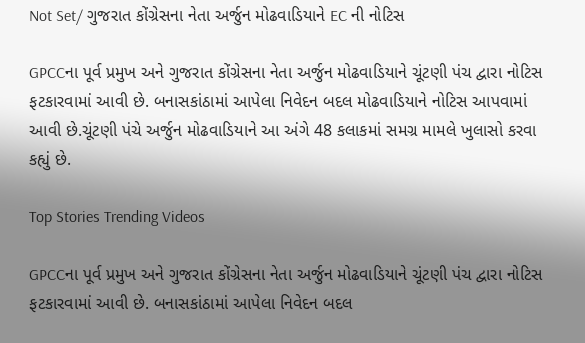Not Set/ ગુજરાત કોંગ્રેસના નેતા અર્જુન મોઢવાડિયાને EC ની નોટિસ

GPCCના પૂર્વ પ્રમુખ અને ગુજરાત કોંગ્રેસના નેતા અર્જુન મોઢવાડિયાને ચૂંટણી પંચ દ્વારા નોટિસ ફટકારવામાં આવી છે. બનાસકાંઠામાં આપેલા નિવેદન બદલ મોઢવાડિયાને નોટિસ આપવામાં આવી છે.ચૂંટણી પંચે અર્જુન મોઢવાડિયાને આ અંગે 48 કલાકમાં સમગ્ર મામલે ખુલાસો કરવા કહ્યું છે.

Top Stories Trending Videos

GPCCના પૂર્વ પ્રમુખ અને ગુજરાત કોંગ્રેસના નેતા અર્જુન મોઢવાડિયાને ચૂંટણી પંચ દ્વારા નોટિસ ફટકારવામાં આવી છે. બનાસકાંઠામાં આપેલા નિવેદન બદલ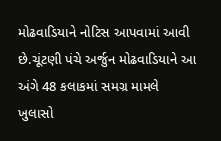મોઢવાડિયાને નોટિસ આપવામાં આવી છે.ચૂંટણી પંચે અર્જુન મોઢવાડિયાને આ અંગે 48 કલાકમાં સમગ્ર મામલે ખુલાસો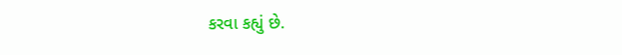કરવા કહ્યું છે.